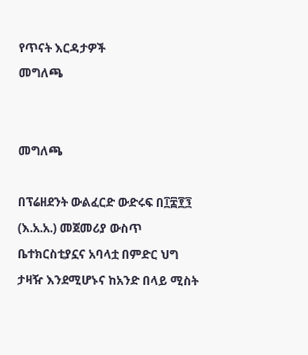የጥናት እርዳታዎች
መግለጫ


መግለጫ

በፕሬዘደንት ውልፈርድ ውድሩፍ በ፲፰፻፺ (እ.አ.አ.) መጀመሪያ ውስጥ ቤተክርስቲያኗና አባላቷ በምድር ህግ ታዛዥ እንደሚሆኑና ከአንድ በላይ ሚስት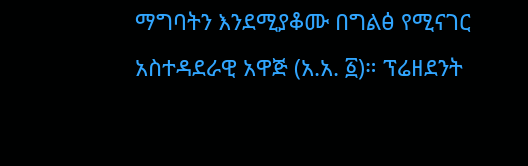ማግባትን እንደሚያቆሙ በግልፅ የሚናገር አስተዳደራዊ አዋጅ (አ.አ. ፩)። ፕሬዘደንት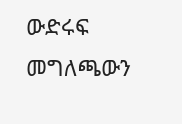ውድሩፍ መግለጫውን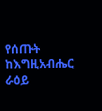የሰጡት ከእግዚአብሔር ራዕይ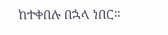ከተቀበሉ በኋላ ነበር።